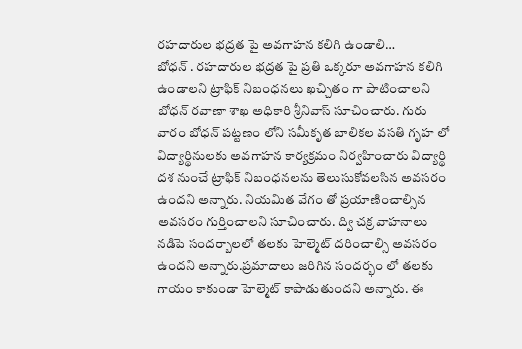రహదారుల భద్రత పై అవగాహన కలిగి ఉండాలి…
బోధన్ . రహదారుల భద్రత పై ప్రతి ఒక్కరూ అవగాహన కలిగి ఉండాలని ట్రాఫిక్ నిబంధనలు ఖచ్చితం గా పాటించాలని బోధన్ రవాణా శాఖ అధికారి శ్రీనివాస్ సూచించారు. గురు వారం బోధన్ పట్టణం లోని సమీకృత బాలికల వసతి గృహ లో విద్యార్థినులకు అవగాహన కార్యక్రమం నిర్వహించారు విద్యార్థి దశ నుంచే ట్రాఫిక్ నిబంధనలను తెలుసుకోవలసిన అవసరం ఉందని అన్నారు. నియమిత వేగం తో ప్రయాణించాల్సిన అవసరం గుర్తించాలని సూచించారు. ద్వి చక్ర వాహనాలు నడిపె సందర్బాలలో తలకు హెల్మెట్ దరించాల్సి అవసరం ఉందని అన్నారు.ప్రమాదాలు జరిగిన సందర్భం లో తలకు గాయం కాకుండా హెల్మెట్ కాపాడుతుందని అన్నారు. ఈ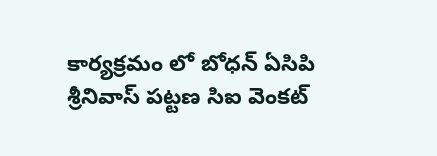కార్యక్రమం లో బోధన్ ఏసిపి శ్రీనివాస్ పట్టణ సిఐ వెంకట్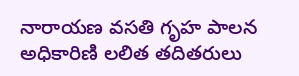నారాయణ వసతి గృహ పాలన అధికారిణి లలిత తదితరులు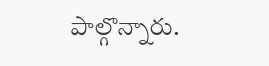పాల్గొన్నారు.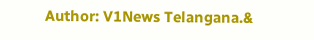Author: V1News Telangana.&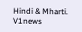Hindi & Mharti.
V1news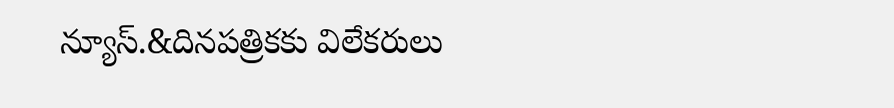న్యూస్.&దినపత్రికకు విలేకరులు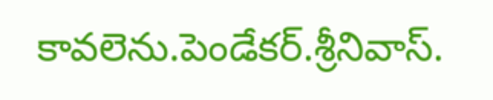కావలెను.పెండేకర్.శ్రీనివాస్.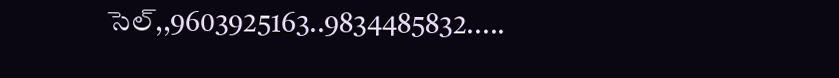సెల్,,9603925163..9834485832.....